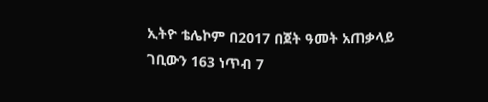ኢትዮ ቴሌኮም በ2017 በጀት ዓመት አጠቃላይ ገቢውን 163 ነጥብ 7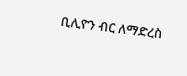ቢሊዮን ብር ለማድረስ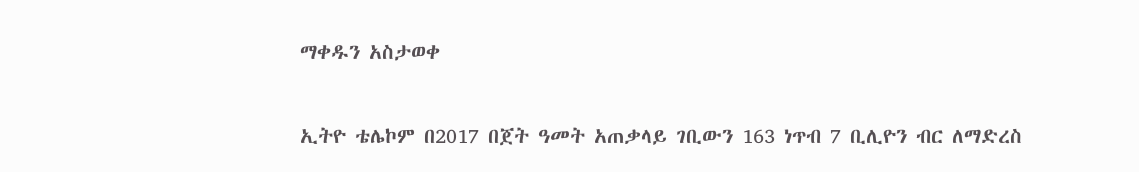ማቀዱን አስታወቀ

ኢትዮ ቴሌኮም በ2017 በጀት ዓመት አጠቃላይ ገቢውን 163 ነጥብ 7 ቢሊዮን ብር ለማድረስ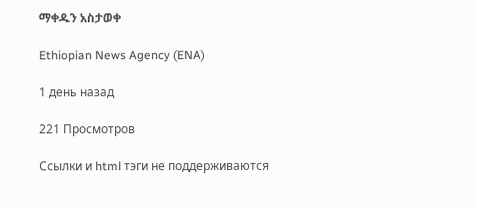ማቀዱን አስታወቀ

Ethiopian News Agency (ENA)

1 день назад

221 Просмотров

Ссылки и html тэги не поддерживаются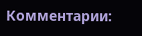Комментарии: